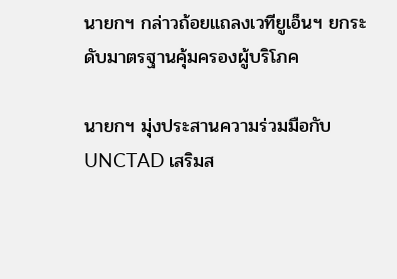นายกฯ กล่าวถ้อยแถลงเวทียูเอ็นฯ ยกระดับมาตรฐานคุ้มครองผู้บริโภค

นายกฯ มุ่งประสานความร่วมมือกับ UNCTAD เสริมส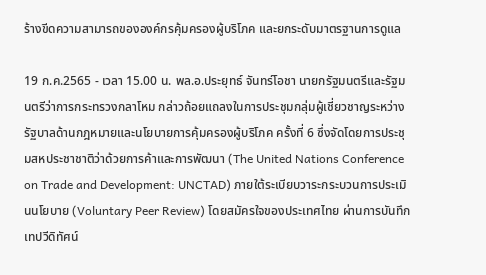ร้างขีดความสามารถขององค์กรคุ้มครองผู้บริโภค และยกระดับมาตรฐานการดูแล

19 ก.ค.2565 - เวลา 15.00 น. พล.อ.ประยุทธ์ จันทร์โอชา นายกรัฐมนตรีและรัฐมนตรีว่าการกระทรวงกลาโหม กล่าวถ้อยแถลงในการประชุมกลุ่มผู้เชี่ยวชาญระหว่างรัฐบาลด้านกฎหมายและนโยบายการคุ้มครองผู้บริโภค ครั้งที่ 6 ซึ่งจัดโดยการประชุมสหประชาชาติว่าด้วยการค้าและการพัฒนา (The United Nations Conference on Trade and Development: UNCTAD) ภายใต้ระเบียบวาระกระบวนการประเมินนโยบาย (Voluntary Peer Review) โดยสมัครใจของประเทศไทย ผ่านการบันทึกเทปวีดิทัศน์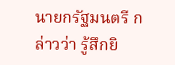นายกรัฐมนตรี กล่าวว่า รู้สึกยิ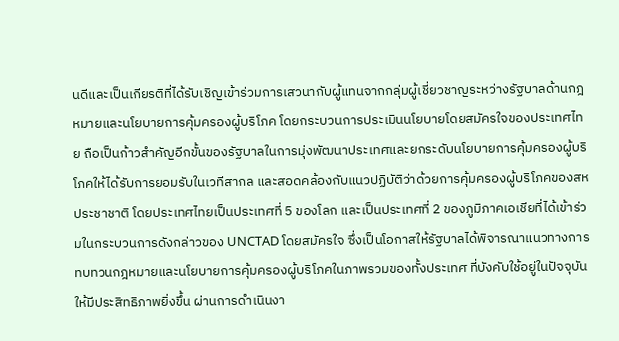นดีและเป็นเกียรติที่ได้รับเชิญเข้าร่วมการเสวนากับผู้แทนจากกลุ่มผู้เชี่ยวชาญระหว่างรัฐบาลด้านกฎหมายและนโยบายการคุ้มครองผู้บริโภค โดยกระบวนการประเมินนโยบายโดยสมัครใจของประเทศไทย ถือเป็นก้าวสำคัญอีกขั้นของรัฐบาลในการมุ่งพัฒนาประเทศและยกระดับนโยบายการคุ้มครองผู้บริโภคให้ได้รับการยอมรับในเวทีสากล และสอดคล้องกับแนวปฏิบัติว่าด้วยการคุ้มครองผู้บริโภคของสหประชาชาติ โดยประเทศไทยเป็นประเทศที่ 5 ของโลก และเป็นประเทศที่ 2 ของภูมิภาคเอเชียที่ได้เข้าร่วมในกระบวนการดังกล่าวของ UNCTAD โดยสมัครใจ ซึ่งเป็นโอกาสให้รัฐบาลได้พิจารณาแนวทางการทบทวนกฎหมายและนโยบายการคุ้มครองผู้บริโภคในภาพรวมของทั้งประเทศ ที่บังคับใช้อยู่ในปัจจุบันให้มีประสิทธิภาพยิ่งขึ้น ผ่านการดำเนินงา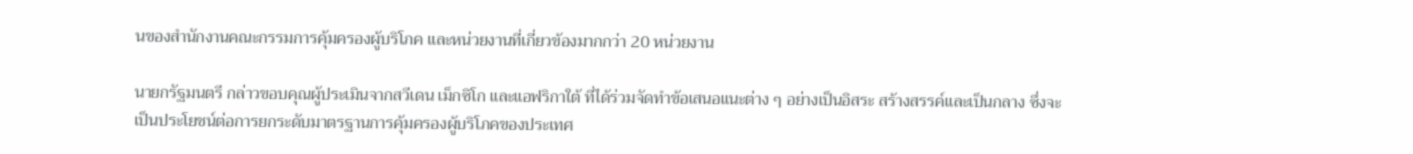นของสำนักงานคณะกรรมการคุ้มครองผู้บริโภค และหน่วยงานที่เกี่ยวข้องมากกว่า 20 หน่วยงาน

นายกรัฐมนตรี กล่าวขอบคุณผู้ประเมินจากสวีเดน เม็กซิโก และแอฟริกาใต้ ที่ได้ร่วมจัดทำข้อเสนอแนะต่าง ๆ อย่างเป็นอิสระ สร้างสรรค์และเป็นกลาง ซึ่งจะเป็นประโยชน์ต่อการยกระดับมาตรฐานการคุ้มครองผู้บริโภคของประเทศ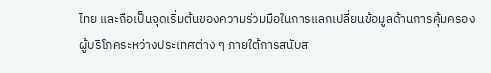ไทย และถือเป็นจุดเริ่มต้นของความร่วมมือในการแลกเปลี่ยนข้อมูลด้านการคุ้มครองผู้บริโภคระหว่างประเทศต่าง ๆ ภายใต้การสนับส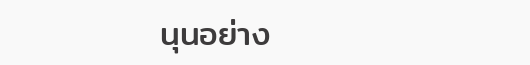นุนอย่าง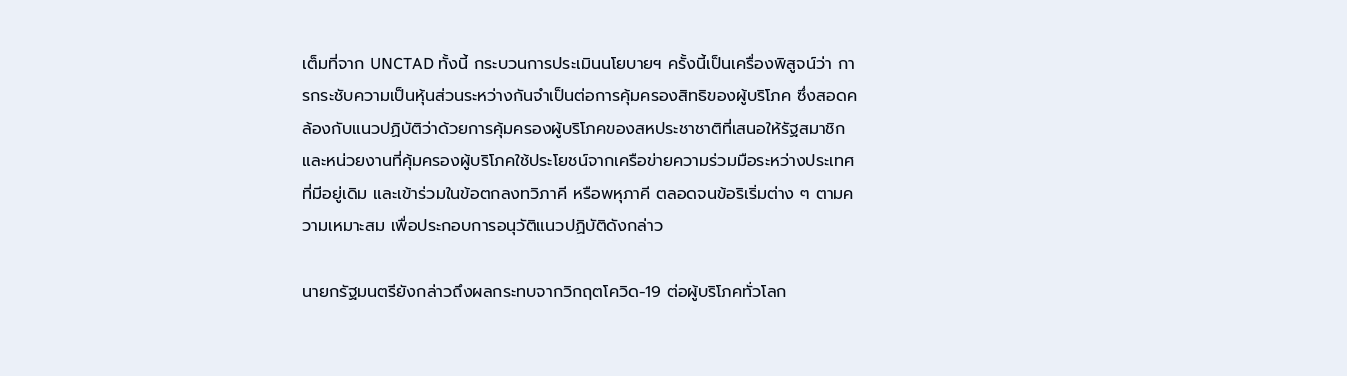เต็มที่จาก UNCTAD ทั้งนี้ กระบวนการประเมินนโยบายฯ ครั้งนี้เป็นเครื่องพิสูจน์ว่า การกระชับความเป็นหุ้นส่วนระหว่างกันจำเป็นต่อการคุ้มครองสิทธิของผู้บริโภค ซึ่งสอดคล้องกับแนวปฏิบัติว่าด้วยการคุ้มครองผู้บริโภคของสหประชาชาติที่เสนอให้รัฐสมาชิกและหน่วยงานที่คุ้มครองผู้บริโภคใช้ประโยชน์จากเครือข่ายความร่วมมือระหว่างประเทศที่มีอยู่เดิม และเข้าร่วมในข้อตกลงทวิภาคี หรือพหุภาคี ตลอดจนข้อริเริ่มต่าง ๆ ตามความเหมาะสม เพื่อประกอบการอนุวัติแนวปฏิบัติดังกล่าว

นายกรัฐมนตรียังกล่าวถึงผลกระทบจากวิกฤตโควิด-19 ต่อผู้บริโภคทั่วโลก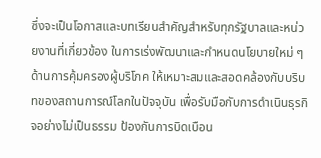ซึ่งจะเป็นโอกาสและบทเรียนสำคัญสำหรับทุกรัฐบาลและหน่วยงานที่เกี่ยวข้อง ในการเร่งพัฒนาและกำหนดนโยบายใหม่ ๆ ด้านการคุ้มครองผู้บริโภค ให้เหมาะสมและสอดคล้องกับบริบทของสถานการณ์โลกในปัจจุบัน เพื่อรับมือกับการดำเนินธุรกิจอย่างไม่เป็นธรรม ป้องกันการบิดเบือน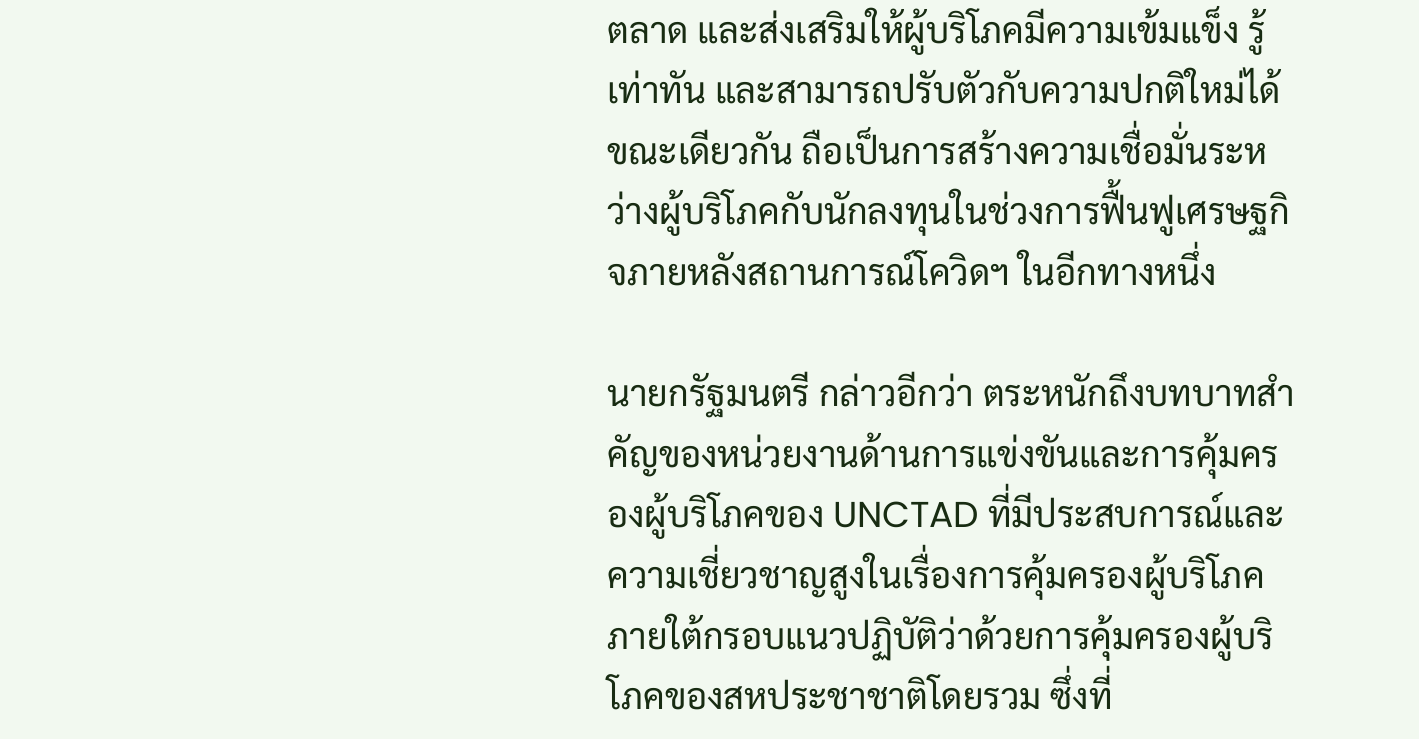ตลาด และส่งเสริมให้ผู้บริโภคมีความเข้มแข็ง รู้เท่าทัน และสามารถปรับตัวกับความปกติใหม่ได้ ขณะเดียวกัน ถือเป็นการสร้างความเชื่อมั่นระหว่างผู้บริโภคกับนักลงทุนในช่วงการฟื้นฟูเศรษฐกิจภายหลังสถานการณ์โควิดฯ ในอีกทางหนึ่ง

นายกรัฐมนตรี กล่าวอีกว่า ตระหนักถึงบทบาทสำคัญของหน่วยงานด้านการแข่งขันและการคุ้มครองผู้บริโภคของ UNCTAD ที่มีประสบการณ์และความเชี่ยวชาญสูงในเรื่องการคุ้มครองผู้บริโภคภายใต้กรอบแนวปฏิบัติว่าด้วยการคุ้มครองผู้บริโภคของสหประชาชาติโดยรวม ซึ่งที่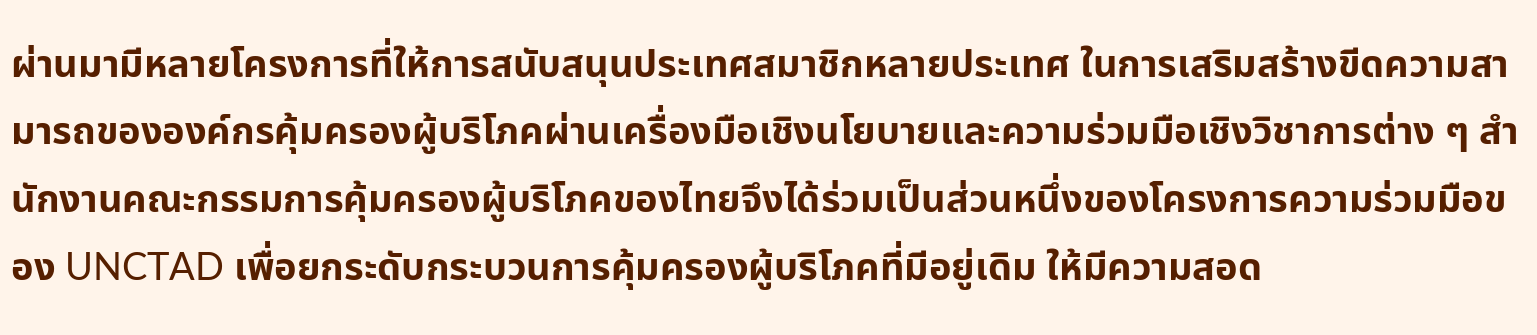ผ่านมามีหลายโครงการที่ให้การสนับสนุนประเทศสมาชิกหลายประเทศ ในการเสริมสร้างขีดความสามารถขององค์กรคุ้มครองผู้บริโภคผ่านเครื่องมือเชิงนโยบายและความร่วมมือเชิงวิชาการต่าง ๆ สำนักงานคณะกรรมการคุ้มครองผู้บริโภคของไทยจึงได้ร่วมเป็นส่วนหนึ่งของโครงการความร่วมมือของ UNCTAD เพื่อยกระดับกระบวนการคุ้มครองผู้บริโภคที่มีอยู่เดิม ให้มีความสอด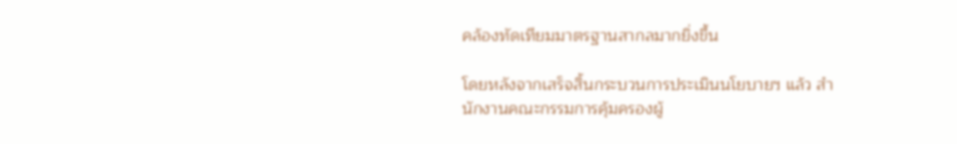คล้องทัดเทียมมาตรฐานสากลมากยิ่งขึ้น

โดยหลังจากเสร็จสิ้นกระบวนการประเมินนโยบายฯ แล้ว สำนักงานคณะกรรมการคุ้มครองผู้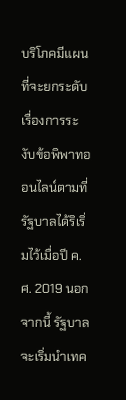บริโภคมีแผนที่จะยกระดับเรื่องการระงับข้อพิพาทออนไลน์ตามที่รัฐบาลได้ริเริ่มไว้เมื่อปี ค.ศ. 2019 นอกจากนี้ รัฐบาลจะเริ่มนำเทค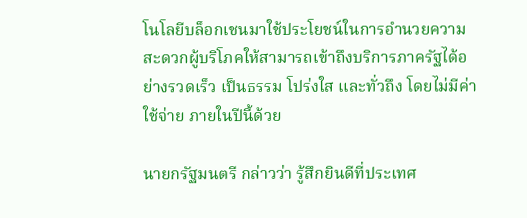โนโลยีบล็อกเชนมาใช้ประโยชน์ในการอำนวยความสะดวกผู้บริโภคให้สามารถเข้าถึงบริการภาครัฐได้อย่างรวดเร็ว เป็นธรรม โปร่งใส และทั่วถึง โดยไม่มีค่าใช้จ่าย ภายในปีนี้ด้วย

นายกรัฐมนตรี กล่าวว่า รู้สึกยินดีที่ประเทศ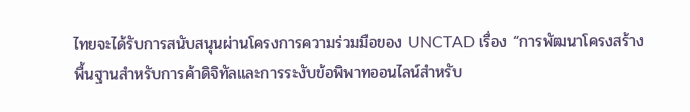ไทยจะได้รับการสนับสนุนผ่านโครงการความร่วมมือของ UNCTAD เรื่อง “การพัฒนาโครงสร้างพื้นฐานสำหรับการค้าดิจิทัลและการระงับข้อพิพาทออนไลน์สำหรับ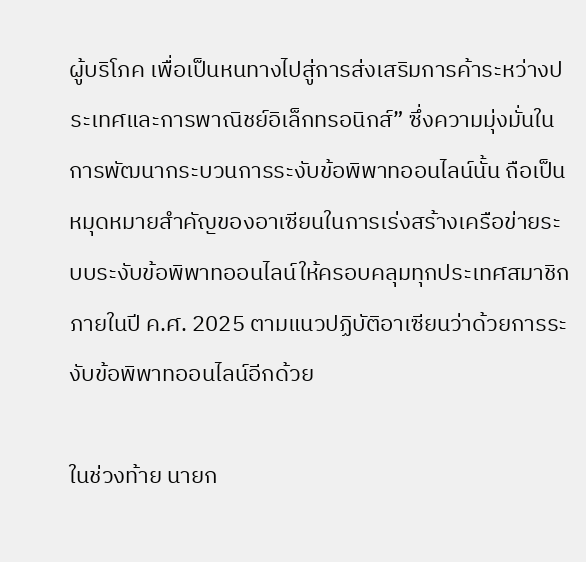ผู้บริโภค เพื่อเป็นหนทางไปสู่การส่งเสริมการค้าระหว่างประเทศและการพาณิชย์อิเล็กทรอนิกส์” ซึ่งความมุ่งมั่นในการพัฒนากระบวนการระงับข้อพิพาทออนไลน์นั้น ถือเป็นหมุดหมายสำคัญของอาเซียนในการเร่งสร้างเครือข่ายระบบระงับข้อพิพาทออนไลน์ให้ครอบคลุมทุกประเทศสมาชิกภายในปี ค.ศ. 2025 ตามแนวปฏิบัติอาเซียนว่าด้วยการระงับข้อพิพาทออนไลน์อีกด้วย

ในช่วงท้าย นายก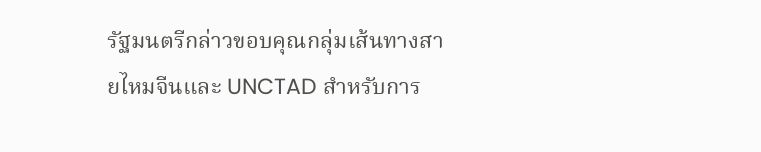รัฐมนตรีกล่าวขอบคุณกลุ่มเส้นทางสายไหมจีนและ UNCTAD สำหรับการ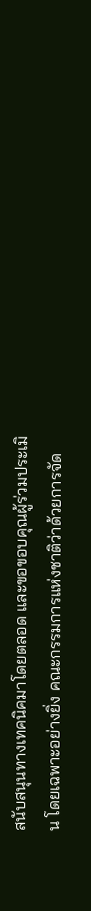สนับสนุนทางเทคนิคมาโดยตลอด และขอขอบคุณผู้ร่วมประเมิน โดยเฉพาะอย่างยิ่ง คณะกรรมการแห่งชาติว่าด้วยการจัด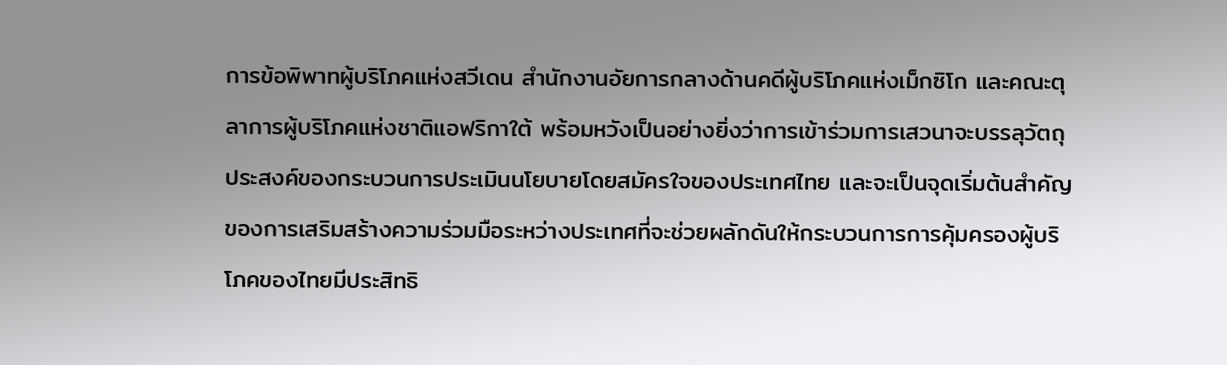การข้อพิพาทผู้บริโภคแห่งสวีเดน สำนักงานอัยการกลางด้านคดีผู้บริโภคแห่งเม็กซิโก และคณะตุลาการผู้บริโภคแห่งชาติแอฟริกาใต้ พร้อมหวังเป็นอย่างยิ่งว่าการเข้าร่วมการเสวนาจะบรรลุวัตถุประสงค์ของกระบวนการประเมินนโยบายโดยสมัครใจของประเทศไทย และจะเป็นจุดเริ่มต้นสำคัญของการเสริมสร้างความร่วมมือระหว่างประเทศที่จะช่วยผลักดันให้กระบวนการการคุ้มครองผู้บริโภคของไทยมีประสิทธิ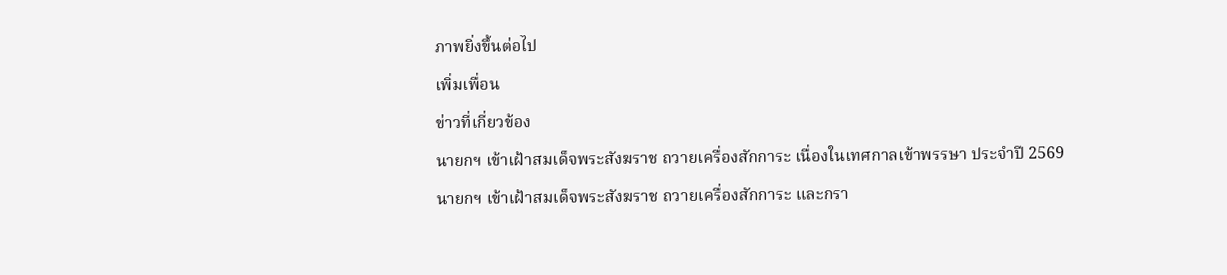ภาพยิ่งขึ้นต่อไป

เพิ่มเพื่อน

ข่าวที่เกี่ยวข้อง

นายกฯ เข้าเฝ้าสมเด็จพระสังฆราช ถวายเครื่องสักการะ เนื่องในเทศกาลเข้าพรรษา ประจำปี 2569

นายกฯ เข้าเฝ้าสมเด็จพระสังฆราช ถวายเครื่องสักการะ และกรา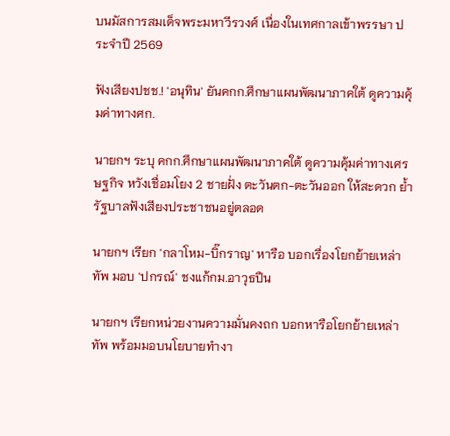บนมัสการสมเด็จพระมหาวีรวงศ์ เนื่องในเทศกาลเข้าพรรษา ประจำปี 2569

ฟังเสียงปชช.! 'อนุทิน' ยันคกก.ศึกษาแผนพัฒนาภาคใต้ ดูความคุ้มค่าทางศก.

นายกฯ ระบุ คกก.ศึกษาแผนพัฒนาภาคใต้ ดูความคุ้มค่าทางเศรษฐกิจ หวังเชื่อมโยง 2 ชายฝั่ง ตะวันตก-ตะวันออก ให้สะดวก ย้ำ รัฐบาลฟังเสียงประชาชนอยู่ตลอด

นายกฯ เรียก 'กลาโหม-บิ๊กราญ' หารือ บอกเรื่องโยกย้ายเหล่าทัพ มอบ 'ปกรณ์' ชงแก้กม.อาวุธปืน

นายกฯ เรียกหน่วยงานความมั่นคงถก บอกหารือโยกย้ายเหล่าทัพ พร้อมมอบนโยบายทำงา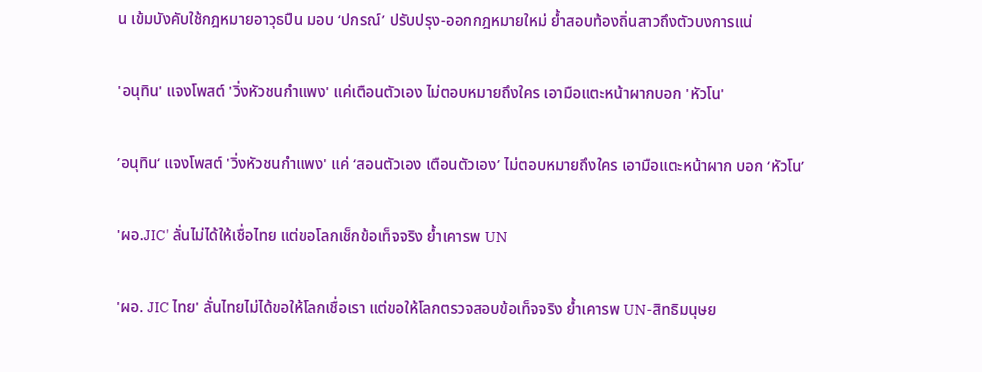น เข้มบังคับใช้กฎหมายอาวุธปืน มอบ ‘ปกรณ์’ ปรับปรุง-ออกกฎหมายใหม่ ย้ำสอบท้องถิ่นสาวถึงตัวบงการแน่

'อนุทิน' แจงโพสต์ 'วิ่งหัวชนกำแพง' แค่เตือนตัวเอง ไม่ตอบหมายถึงใคร เอามือแตะหน้าผากบอก 'หัวโน'

’อนุทิน‘ แจงโพสต์ 'วิ่งหัวชนกำแพง' แค่ ‘สอนตัวเอง เตือนตัวเอง’ ไม่ตอบหมายถึงใคร เอามือแตะหน้าผาก บอก ‘หัวโน’

'ผอ.JIC' ลั่นไม่ได้ให้เชื่อไทย แต่ขอโลกเช็กข้อเท็จจริง ย้ำเคารพ UN

'ผอ. JIC ไทย' ลั่นไทยไม่ได้ขอให้โลกเชื่อเรา แต่ขอให้โลกตรวจสอบข้อเท็จจริง ย้ำเคารพ UN-สิทธิมนุษย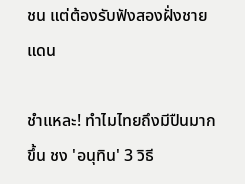ชน แต่ต้องรับฟังสองฝั่งชายแดน

ชำแหละ! ทำไมไทยถึงมีปืนมากขึ้น ชง 'อนุทิน' 3 วิธี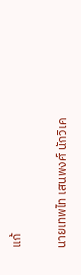แก้

นายเทพไท เสนพงศ์ นักวิเค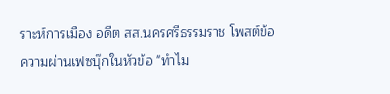ราะห์การเมือง อดีต สส.นครศรีธรรมราช โพสต์ข้อความผ่านเฟซบุ๊กในหัวข้อ "ทำไม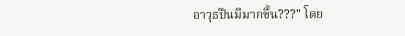อาวุธปืนมีมากขึ้น???" โดย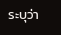ระบุว่า